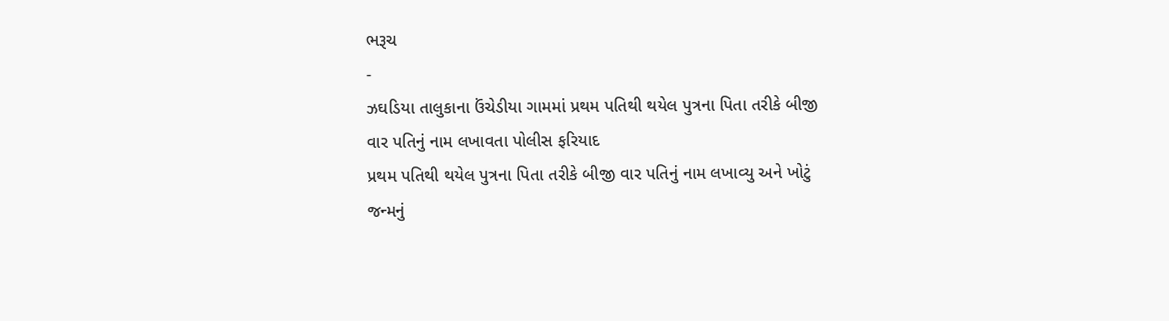ભરૂચ
-
ઝઘડિયા તાલુકાના ઉંચેડીયા ગામમાં પ્રથમ પતિથી થયેલ પુત્રના પિતા તરીકે બીજી વાર પતિનું નામ લખાવતા પોલીસ ફરિયાદ
પ્રથમ પતિથી થયેલ પુત્રના પિતા તરીકે બીજી વાર પતિનું નામ લખાવ્યુ અને ખોટું જન્મનું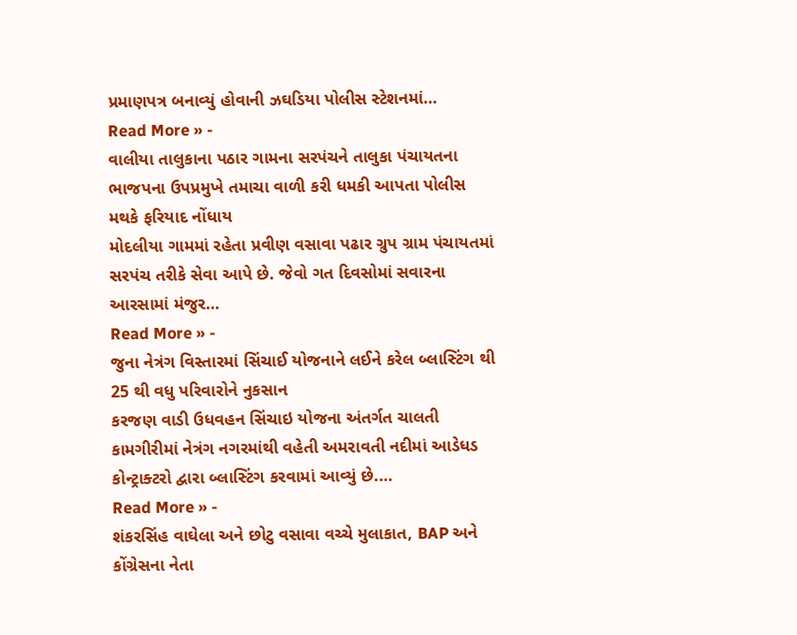પ્રમાણપત્ર બનાવ્યું હોવાની ઝઘડિયા પોલીસ સ્ટેશનમાં…
Read More » -
વાલીયા તાલુકાના પઠાર ગામના સરપંચને તાલુકા પંચાયતના ભાજપના ઉપપ્રમુખે તમાચા વાળી કરી ધમકી આપતા પોલીસ મથકે ફરિયાદ નોંધાય
મોદલીયા ગામમાં રહેતા પ્રવીણ વસાવા પઢાર ગ્રુપ ગ્રામ પંચાયતમાં સરપંચ તરીકે સેવા આપે છે. જેવો ગત દિવસોમાં સવારના આરસામાં મંજુર…
Read More » -
જુના નેત્રંગ વિસ્તારમાં સિંચાઈ યોજનાને લઈને કરેલ બ્લાસ્ટિંગ થી 25 થી વધુ પરિવારોને નુકસાન
કરજણ વાડી ઉધવહન સિંચાઇ યોજના અંતર્ગત ચાલતી કામગીરીમાં નેત્રંગ નગરમાંથી વહેતી અમરાવતી નદીમાં આડેધડ કોન્ટ્રાક્ટરો દ્વારા બ્લાસ્ટિંગ કરવામાં આવ્યું છે.…
Read More » -
શંકરસિંહ વાઘેલા અને છોટુ વસાવા વચ્ચે મુલાકાત, BAP અને કોંગ્રેસના નેતા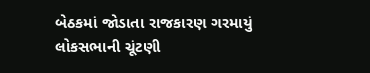બેઠકમાં જોડાતા રાજકારણ ગરમાયું
લોકસભાની ચૂંટણી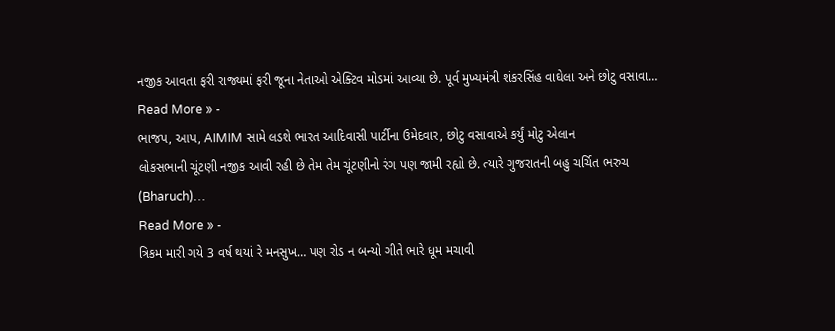નજીક આવતા ફરી રાજ્યમાં ફરી જૂના નેતાઓ એક્ટિવ મોડમાં આવ્યા છે. પૂર્વ મુખ્યમંત્રી શંકરસિંહ વાઘેલા અને છોટુ વસાવા…
Read More » -
ભાજપ, આપ, AIMIM સામે લડશે ભારત આદિવાસી પાર્ટીના ઉમેદવાર, છોટુ વસાવાએ કર્યું મોટુ એલાન
લોકસભાની ચૂંટણી નજીક આવી રહી છે તેમ તેમ ચૂંટણીનો રંગ પણ જામી રહ્યો છે. ત્યારે ગુજરાતની બહુ ચર્ચિત ભરુચ (Bharuch)…
Read More » -
ત્રિકમ મારી ગયે 3 વર્ષ થયાં રે મનસુખ… પણ રોડ ન બન્યો ગીતે ભારે ધૂમ મચાવી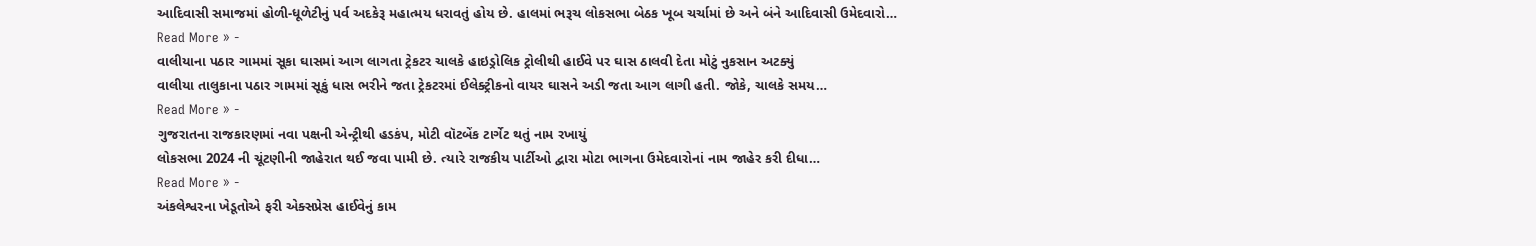આદિવાસી સમાજમાં હોળી-ધૂળેટીનું પર્વ અદકેરૂ મહાત્મય ધરાવતું હોય છે. હાલમાં ભરૂચ લોકસભા બેઠક ખૂબ ચર્ચામાં છે અને બંને આદિવાસી ઉમેદવારો…
Read More » -
વાલીયાના પઠાર ગામમાં સૂકા ઘાસમાં આગ લાગતા ટ્રેકટર ચાલકે હાઇડ્રોલિક ટ્રોલીથી હાઈવે પર ઘાસ ઠાલવી દેતા મોટું નુકસાન અટક્યું
વાલીયા તાલુકાના પઠાર ગામમાં સૂકું ધાસ ભરીને જતા ટ્રેકટરમાં ઈલેક્ટ્રીકનો વાયર ઘાસને અડી જતા આગ લાગી હતી. જોકે, ચાલકે સમય…
Read More » -
ગુજરાતના રાજકારણમાં નવા પક્ષની એન્ટ્રીથી હડકંપ, મોટી વૉટબેંક ટાર્ગેટ થતું નામ રખાયું
લોકસભા 2024 ની ચૂંટણીની જાહેરાત થઈ જવા પામી છે. ત્યારે રાજકીય પાર્ટીઓ દ્વારા મોટા ભાગના ઉમેદવારોનાં નામ જાહેર કરી દીધા…
Read More » -
અંકલેશ્વરના ખેડૂતોએ ફરી એક્સપ્રેસ હાઈવેનું કામ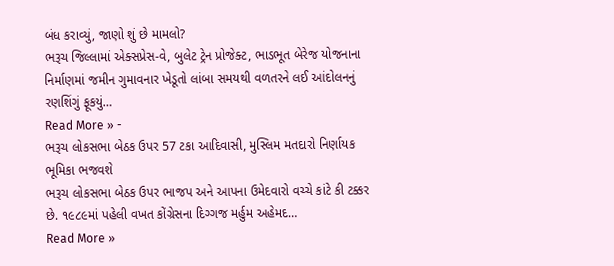બંધ કરાવ્યું, જાણો શું છે મામલો?
ભરૂચ જિલ્લામાં એક્સપ્રેસ-વે, બુલેટ ટ્રેન પ્રોજેક્ટ, ભાડભૂત બેરેજ યોજનાના નિર્માણમાં જમીન ગુમાવનાર ખેડૂતો લાંબા સમયથી વળતરને લઈ આંદોલનનું રણશિંગું ફૂકયું…
Read More » -
ભરૂચ લોકસભા બેઠક ઉપર 57 ટકા આદિવાસી, મુસ્લિમ મતદારો નિર્ણાયક ભૂમિકા ભજવશે
ભરૂચ લોકસભા બેઠક ઉપર ભાજપ અને આપના ઉમેદવારો વચ્ચે કાંટે કી ટક્કર છે. ૧૯૮૯માં પહેલી વખત કોંગ્રેસના દિગ્ગજ મર્હુમ અહેમદ…
Read More »